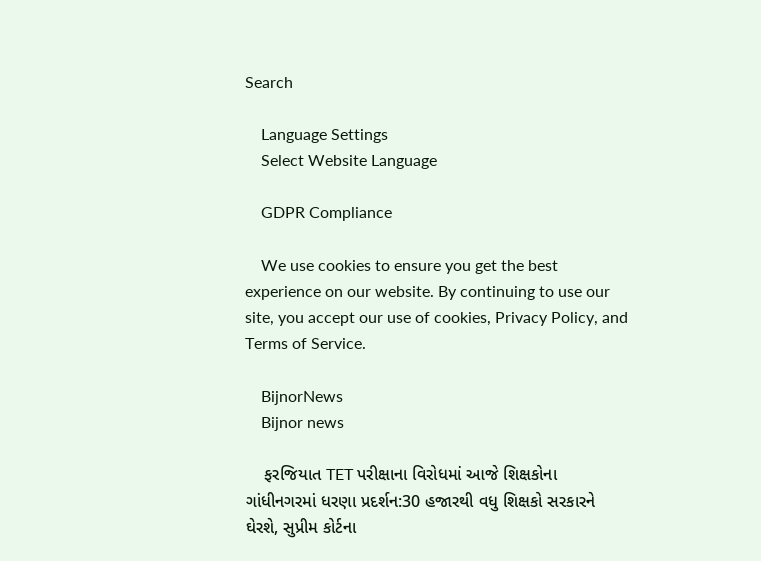Search

    Language Settings
    Select Website Language

    GDPR Compliance

    We use cookies to ensure you get the best experience on our website. By continuing to use our site, you accept our use of cookies, Privacy Policy, and Terms of Service.

    BijnorNews
    Bijnor news

    ફરજિયાત TET પરીક્ષાના વિરોધમાં આજે શિક્ષકોના ગાંધીનગરમાં ધરણા પ્રદર્શન:30 હજારથી વધુ શિક્ષકો સરકારને ઘેરશે, સુપ્રીમ કોર્ટના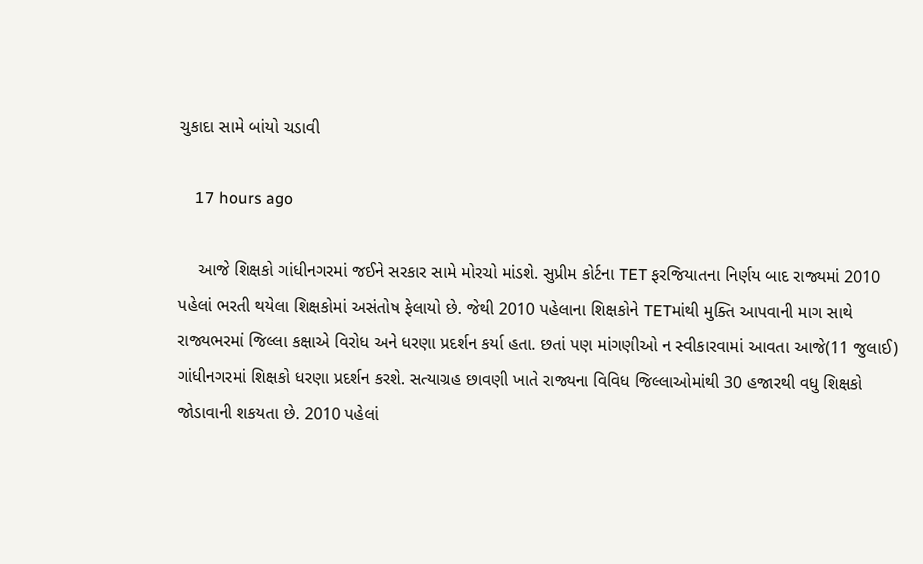ચુકાદા સામે બાંયો ચડાવી

    17 hours ago

    આજે શિક્ષકો ગાંધીનગરમાં જઈને સરકાર સામે મોરચો માંડશે. સુપ્રીમ કોર્ટના TET ફરજિયાતના નિર્ણય બાદ રાજ્યમાં 2010 પહેલાં ભરતી થયેલા શિક્ષકોમાં અસંતોષ ફેલાયો છે. જેથી 2010 પહેલાના શિક્ષકોને TETમાંથી મુક્તિ આપવાની માગ સાથે રાજ્યભરમાં જિલ્લા કક્ષાએ વિરોધ અને ધરણા પ્રદર્શન કર્યા હતા. છતાં પણ માંગણીઓ ન સ્વીકારવામાં આવતા આજે(11 જુલાઈ) ગાંધીનગરમાં શિક્ષકો ધરણા પ્રદર્શન કરશે. સત્યાગ્રહ છાવણી ખાતે રાજ્યના વિવિધ જિલ્લાઓમાંથી 30 હજારથી વધુ શિક્ષકો જોડાવાની શકયતા છે. 2010 પહેલાં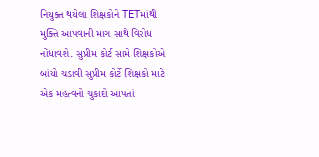નિયુક્ત થયેલા શિક્ષકોને TETમાંથી મુક્તિ આપવાની માગ સાથે વિરોધ નોંધાવશે. સુપ્રીમ કોર્ટ સામે શિક્ષકોએ બાંયો ચડાવી સુપ્રીમ કોર્ટે શિક્ષકો માટે એક મહત્વનો ચુકાદો આપતાં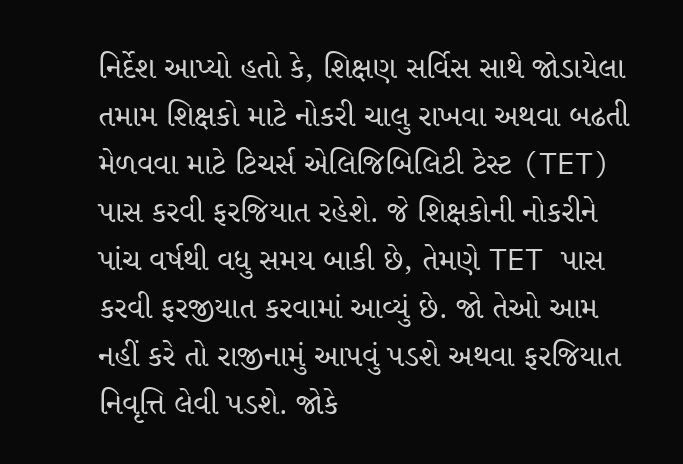નિર્દેશ આપ્યો હતો કે, શિક્ષણ સર્વિસ સાથે જોડાયેલા તમામ શિક્ષકો માટે નોકરી ચાલુ રાખવા અથવા બઢતી મેળવવા માટે ટિચર્સ એલિજિબિલિટી ટેસ્ટ (TET) પાસ કરવી ફરજિયાત રહેશે. જે શિક્ષકોની નોકરીને પાંચ વર્ષથી વધુ સમય બાકી છે, તેમણે TET પાસ કરવી ફરજીયાત કરવામાં આવ્યું છે. જો તેઓ આમ નહીં કરે તો રાજીનામું આપવું પડશે અથવા ફરજિયાત નિવૃત્તિ લેવી પડશે. જોકે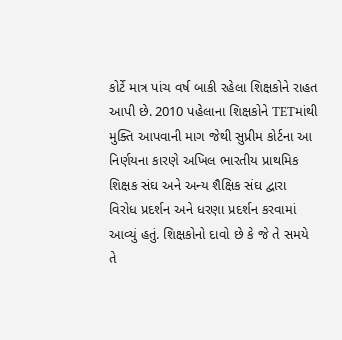કોર્ટે માત્ર પાંચ વર્ષ બાકી રહેલા શિક્ષકોને રાહત આપી છે. 2010 પહેલાના શિક્ષકોને TETમાંથી મુક્તિ આપવાની માગ જેથી સુપ્રીમ કોર્ટના આ નિર્ણયના કારણે અખિલ ભારતીય પ્રાથમિક શિક્ષક સંઘ અને અન્ય શૈક્ષિક સંઘ દ્વારા વિરોધ પ્રદર્શન અને ધરણા પ્રદર્શન કરવામાં આવ્યું હતું. શિક્ષકોનો દાવો છે કે જે તે સમયે તે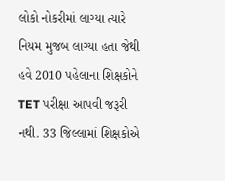લોકો નોકરીમાં લાગ્યા ત્યારે નિયમ મુજબ લાગ્યા હતા જેથી હવે 2010 પહેલાના શિક્ષકોને TET પરીક્ષા આપવી જરૂરી નથી. 33 જિલ્લામાં શિક્ષકોએ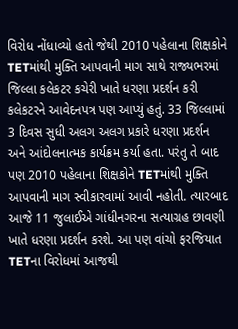વિરોધ નોંધાવ્યો હતો જેથી 2010 પહેલાના શિક્ષકોને TETમાંથી મુક્તિ આપવાની માગ સાથે રાજ્યભરમાં જિલ્લા કલેકટર કચેરી ખાતે ધરણા પ્રદર્શન કરી કલેકટરને આવેદનપત્ર પણ આપ્યું હતું. 33 જિલ્લામાં 3 દિવસ સુધી અલગ અલગ પ્રકારે ધરણા પ્રદર્શન અને આંદોલનાત્મક કાર્યક્રમ કર્યા હતા. પરંતુ તે બાદ પણ 2010 પહેલાના શિક્ષકોને TETમાંથી મુક્તિ આપવાની માગ સ્વીકારવામાં આવી નહોતી. ત્યારબાદ આજે 11 જુલાઈએ ગાંધીનગરના સત્યાગ્રહ છાવણી ખાતે ધરણા પ્રદર્શન કરશે. આ પણ વાંચો ફરજિયાત TETના વિરોધમાં આજથી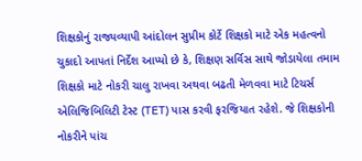શિક્ષકોનું રાજ્યવ્યાપી આંદોલન સુપ્રીમ કોર્ટે શિક્ષકો માટે એક મહત્વનો ચુકાદો આપતાં નિર્દેશ આપ્યો છે કે, શિક્ષણ સર્વિસ સાથે જોડાયેલા તમામ શિક્ષકો માટે નોકરી ચાલુ રાખવા અથવા બઢતી મેળવવા માટે ટિચર્સ એલિજિબિલિટી ટેસ્ટ (TET) પાસ કરવી ફરજિયાત રહેશે. જે શિક્ષકોની નોકરીને પાંચ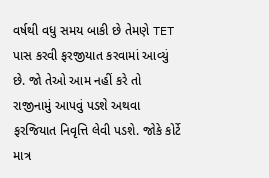વર્ષથી વધુ સમય બાકી છે તેમણે TET પાસ કરવી ફરજીયાત કરવામાં આવ્યું છે. જો તેઓ આમ નહીં કરે તો રાજીનામું આપવું પડશે અથવા ફરજિયાત નિવૃત્તિ લેવી પડશે. જોકે કોર્ટે માત્ર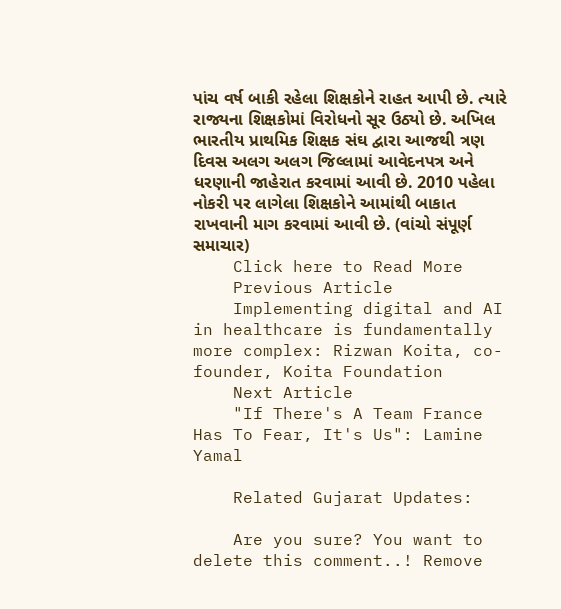પાંચ વર્ષ બાકી રહેલા શિક્ષકોને રાહત આપી છે. ત્યારે રાજ્યના શિક્ષકોમાં વિરોધનો સૂર ઉઠ્યો છે. અખિલ ભારતીય પ્રાથમિક શિક્ષક સંઘ દ્વારા આજથી ત્રણ દિવસ અલગ અલગ જિલ્લામાં આવેદનપત્ર અને ધરણાની જાહેરાત કરવામાં આવી છે. 2010 પહેલા નોકરી પર લાગેલા શિક્ષકોને આમાંથી બાકાત રાખવાની માગ કરવામાં આવી છે. (વાંચો સંપૂર્ણ સમાચાર)
    Click here to Read More
    Previous Article
    Implementing digital and AI in healthcare is fundamentally more complex: Rizwan Koita, co-founder, Koita Foundation
    Next Article
    "If There's A Team France Has To Fear, It's Us": Lamine Yamal

    Related Gujarat Updates:

    Are you sure? You want to delete this comment..! Remove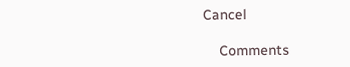Cancel

    Comments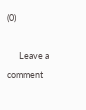(0)

      Leave a comment